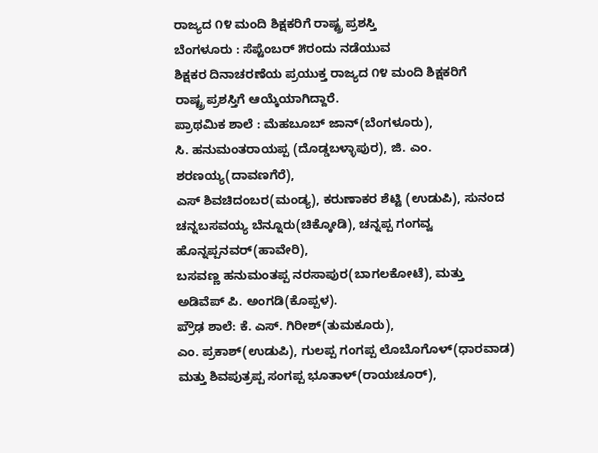ರಾಜ್ಯದ ೧೪ ಮಂದಿ ಶಿಕ್ಷಕರಿಗೆ ರಾಷ್ಟ್ರ ಪ್ರಶಸ್ತಿ
ಬೆಂಗಳೂರು : ಸೆಪ್ಟೆಂಬರ್ ೫ರಂದು ನಡೆಯುವ
ಶಿಕ್ಷಕರ ದಿನಾಚರಣೆಯ ಪ್ರಯುಕ್ತ ರಾಜ್ಯದ ೧೪ ಮಂದಿ ಶಿಕ್ಷಕರಿಗೆ
ರಾಷ್ಟ್ರ ಪ್ರಶಸ್ತಿಗೆ ಆಯ್ಕೆಯಾಗಿದ್ದಾರೆ.
ಪ್ರಾಥಮಿಕ ಶಾಲೆ : ಮೆಹಬೂಬ್ ಜಾನ್(ಬೆಂಗಳೂರು),
ಸಿ. ಹನುಮಂತರಾಯಪ್ಪ (ದೊಡ್ಡಬಳ್ಳಾಪುರ), ಜಿ. ಎಂ. ಶರಣಯ್ಯ(ದಾವಣಗೆರೆ),
ಎಸ್ ಶಿವಚಿದಂಬರ(ಮಂಡ್ಯ), ಕರುಣಾಕರ ಶೆಟ್ಟಿ (ಉಡುಪಿ), ಸುನಂದ
ಚನ್ನಬಸವಯ್ಯ ಬೆನ್ನೂರು(ಚಿಕ್ಕೋಡಿ), ಚನ್ನಪ್ಪ ಗಂಗವ್ವ ಹೊನ್ನಪ್ಪನವರ್(ಹಾವೇರಿ),
ಬಸವಣ್ಣ ಹನುಮಂತಪ್ಪ ನರಸಾಪುರ(ಬಾಗಲಕೋಟೆ), ಮತ್ತು
ಅಡಿವೆಪ್ ಪಿ. ಅಂಗಡಿ(ಕೊಪ್ಪಳ).
ಪ್ರೌಢ ಶಾಲೆ: ಕೆ. ಎಸ್. ಗಿರೀಶ್(ತುಮಕೂರು),
ಎಂ. ಪ್ರಕಾಶ್(ಉಡುಪಿ), ಗುಲಪ್ಪ ಗಂಗಪ್ಪ ಲೊಬೊಗೊಳ್(ಧಾರವಾಡ)
ಮತ್ತು ಶಿವಪುತ್ರಪ್ಪ ಸಂಗಪ್ಪ ಭೂತಾಳ್(ರಾಯಚೂರ್),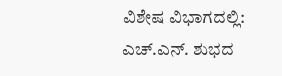ವಿಶೇಷ ವಿಭಾಗದಲ್ಲಿ: ಎಚ್.ಎನ್. ಶುಭದ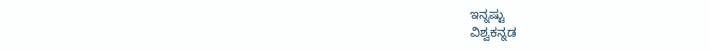ಇನ್ನಷ್ಟು
ವಿಶ್ವಕನ್ನಡ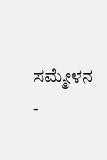ಸಮ್ಮೇಳನ -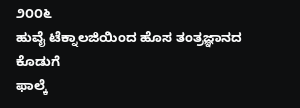೨೦೦೬
ಹುವೈ ಟೆಕ್ನಾಲಜಿಯಿಂದ ಹೊಸ ತಂತ್ರಜ್ಞಾನದ
ಕೊಡುಗೆ
ಫಾಲ್ಕೆ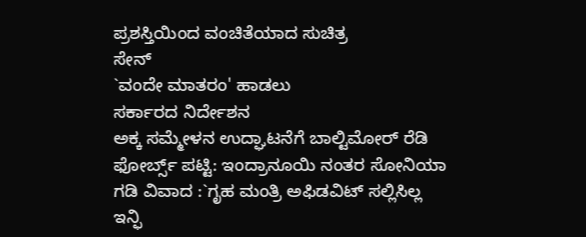ಪ್ರಶಸ್ತಿಯಿಂದ ವಂಚಿತೆಯಾದ ಸುಚಿತ್ರ
ಸೇನ್
`ವಂದೇ ಮಾತರಂ' ಹಾಡಲು
ಸರ್ಕಾರದ ನಿರ್ದೇಶನ
ಅಕ್ಕ ಸಮ್ಮೇಳನ ಉದ್ಘಾಟನೆಗೆ ಬಾಲ್ಟಿಮೋರ್ ರೆಡಿ
ಫೋರ್ಬ್ಸ್ ಪಟ್ಟಿ: ಇಂದ್ರಾನೂಯಿ ನಂತರ ಸೋನಿಯಾ
ಗಡಿ ವಿವಾದ :`ಗೃಹ ಮಂತ್ರಿ ಅಫಿಡವಿಟ್ ಸಲ್ಲಿಸಿಲ್ಲ
ಇನ್ಫಿ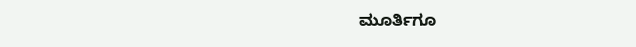ಮೂರ್ತಿಗೂ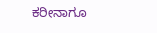ಕರೀನಾಗೂ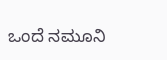ಒಂದೆ ನಮೂನಿ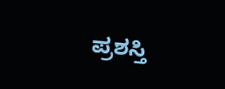ಪ್ರಶಸ್ತಿ